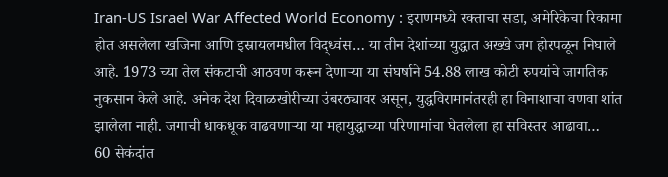Iran-US Israel War Affected World Economy : इराणमध्ये रक्ताचा सडा, अमेरिकेचा रिकामा होत असलेला खजिना आणि इस्रायलमधील विद्ध्वंस… या तीन देशांच्या युद्धात अख्खे जग होरपळून निघाले आहे. 1973 च्या तेल संकटाची आठवण करून देणाऱ्या या संघर्षाने 54.88 लाख कोटी रुपयांचे जागतिक नुकसान केले आहे. अनेक देश दिवाळखोरीच्या उंबरठ्यावर असून, युद्धविरामानंतरही हा विनाशाचा वणवा शांत झालेला नाही. जगाची धाकधूक वाढवणाऱ्या या महायुद्धाच्या परिणामांचा घेतलेला हा सविस्तर आढावा…
60 सेकंदांत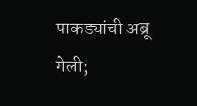पाकड्यांची अब्रू गेली;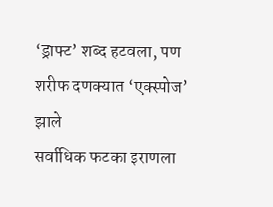‘ड्राफ्ट’ शब्द हटवला, पण शरीफ दणक्यात ‘एक्स्पोज’ झाले
सर्वाधिक फटका इराणला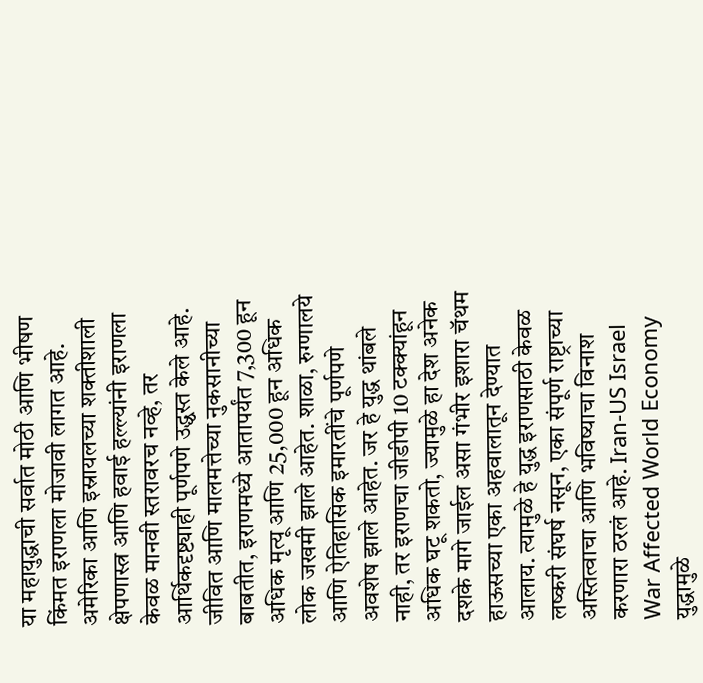या महायुद्धाची सर्वात मोठी आणि भीषण किंमत इराणला मोजावी लागत आहे. अमेरिका आणि इस्रायलच्या शक्तीशाली क्षेपणास्त्र आणि हवाई हल्ल्यांनी इराणला केवळ मानवी स्तरावरच नव्हे, तर आर्थिकदृष्ट्याही पूर्णपणे उद्ध्वस्त केले आहे. जीवित आणि मालमत्तेच्या नुकसानीच्या बाबतीत, इराणमध्ये आतापर्यंत 7,300 हून अधिक मृत्यू आणि 25,000 हून अधिक लोक जखमी झाले आहेत. शाळा, रुग्णालये आणि ऐतिहासिक इमारतींचे पूर्णपणे अवशेष झाले आहेत. जर हे युद्ध थांबले नाही, तर इराणचा जीडीपी 10 टक्क्यांहून अधिक घटू शकतो, ज्यामुळे हा देश अनेक दशके मागे जाईल असा गंभीर इशारा चॅथम हाऊसच्या एका अहवालातून देण्यात आलाय. त्यामुळे हे युद्ध इराणसाठी केवळ लष्करी संघर्ष नसून, एका संपूर्ण राष्ट्राच्या अस्तित्वाचा आणि भविष्याचा विनाश करणारा ठरलं आहे. Iran-US Israel War Affected World Economy
युद्धामुळे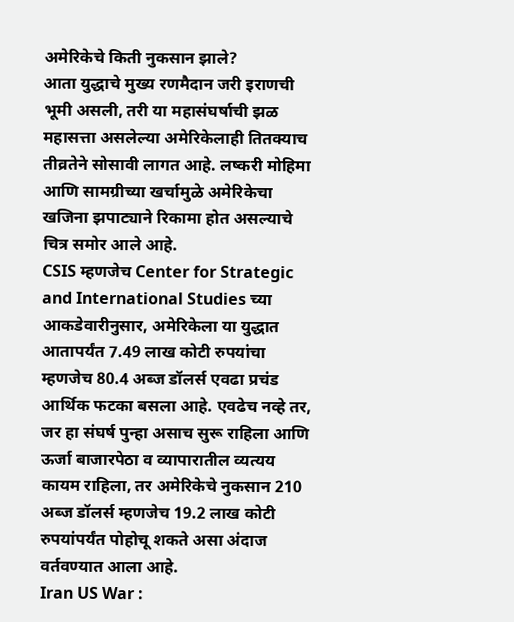अमेरिकेचे किती नुकसान झाले?
आता युद्धाचे मुख्य रणमैदान जरी इराणची भूमी असली, तरी या महासंघर्षाची झळ महासत्ता असलेल्या अमेरिकेलाही तितक्याच तीव्रतेने सोसावी लागत आहे. लष्करी मोहिमा आणि सामग्रीच्या खर्चामुळे अमेरिकेचा खजिना झपाट्याने रिकामा होत असल्याचे चित्र समोर आले आहे.
CSIS म्हणजेच Center for Strategic and International Studies च्या आकडेवारीनुसार, अमेरिकेला या युद्धात आतापर्यंत 7.49 लाख कोटी रुपयांचा म्हणजेच 80.4 अब्ज डॉलर्स एवढा प्रचंड आर्थिक फटका बसला आहे. एवढेच नव्हे तर, जर हा संघर्ष पुन्हा असाच सुरू राहिला आणि ऊर्जा बाजारपेठा व व्यापारातील व्यत्यय कायम राहिला, तर अमेरिकेचे नुकसान 210 अब्ज डॉलर्स म्हणजेच 19.2 लाख कोटी रुपयांपर्यंत पोहोचू शकते असा अंदाज वर्तवण्यात आला आहे.
Iran US War :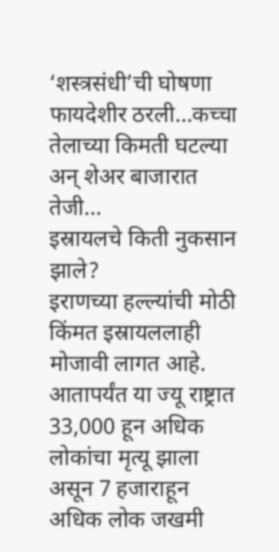‘शस्त्रसंधी’ची घोषणा फायदेशीर ठरली…कच्चा तेलाच्या किमती घटल्या अन् शेअर बाजारात तेजी…
इस्रायलचे किती नुकसान झाले?
इराणच्या हल्ल्यांची मोठी किंमत इस्रायललाही मोजावी लागत आहे. आतापर्यंत या ज्यू राष्ट्रात 33,000 हून अधिक लोकांचा मृत्यू झाला असून 7 हजाराहून अधिक लोक जखमी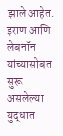झाले आहेत. इराण आणि लेबनॉन यांच्यासोबत सुरू असलेल्या युद्धात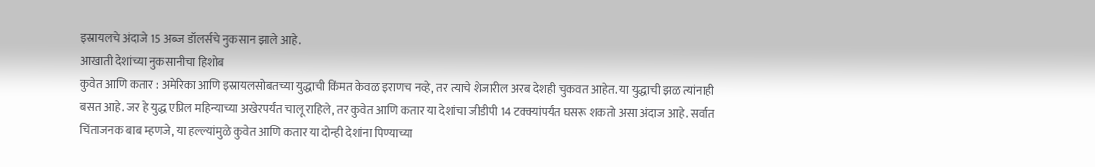इस्रायलचे अंदाजे 15 अब्ज डॉलर्सचे नुकसान झाले आहे.
आखाती देशांच्या नुकसानीचा हिशोब
कुवेत आणि कतार : अमेरिका आणि इस्रायलसोबतच्या युद्धाची किंमत केवळ इराणच नव्हे, तर त्याचे शेजारील अरब देशही चुकवत आहेत. या युद्धाची झळ त्यांनाही बसत आहे. जर हे युद्ध एप्रिल महिन्याच्या अखेरपर्यंत चालू राहिले, तर कुवेत आणि कतार या देशांचा जीडीपी 14 टक्क्यांपर्यंत घसरू शकतो असा अंदाज आहे. सर्वात चिंताजनक बाब म्हणजे, या हल्ल्यांमुळे कुवेत आणि कतार या दोन्ही देशांना पिण्याच्या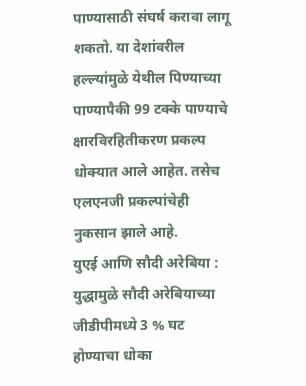पाण्यासाठी संघर्ष करावा लागू शकतो. या देशांवरील हल्ल्यांमुळे येथील पिण्याच्या पाण्यापैकी 99 टक्के पाण्याचे क्षारविरहितीकरण प्रकल्प धोक्यात आले आहेत. तसेच एलएनजी प्रकल्पांचेही नुकसान झाले आहे.
युएई आणि सौदी अरेबिया : युद्धामुळे सौदी अरेबियाच्या जीडीपीमध्ये 3 % घट होण्याचा धोका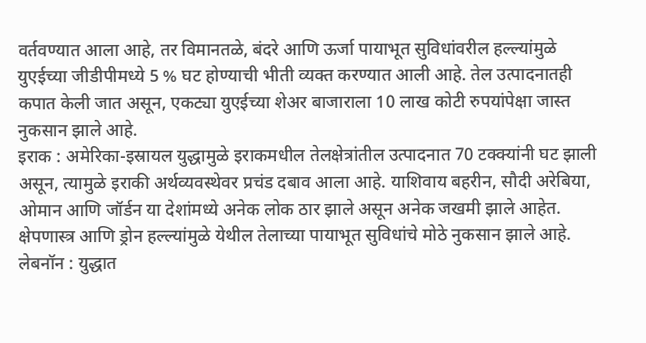वर्तवण्यात आला आहे, तर विमानतळे, बंदरे आणि ऊर्जा पायाभूत सुविधांवरील हल्ल्यांमुळे युएईच्या जीडीपीमध्ये 5 % घट होण्याची भीती व्यक्त करण्यात आली आहे. तेल उत्पादनातही कपात केली जात असून, एकट्या युएईच्या शेअर बाजाराला 10 लाख कोटी रुपयांपेक्षा जास्त नुकसान झाले आहे.
इराक : अमेरिका-इस्रायल युद्धामुळे इराकमधील तेलक्षेत्रांतील उत्पादनात 70 टक्क्यांनी घट झाली असून, त्यामुळे इराकी अर्थव्यवस्थेवर प्रचंड दबाव आला आहे. याशिवाय बहरीन, सौदी अरेबिया, ओमान आणि जॉर्डन या देशांमध्ये अनेक लोक ठार झाले असून अनेक जखमी झाले आहेत. क्षेपणास्त्र आणि ड्रोन हल्ल्यांमुळे येथील तेलाच्या पायाभूत सुविधांचे मोठे नुकसान झाले आहे.
लेबनॉन : युद्धात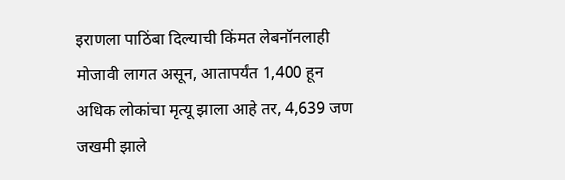इराणला पाठिंबा दिल्याची किंमत लेबनॉनलाही मोजावी लागत असून, आतापर्यंत 1,400 हून अधिक लोकांचा मृत्यू झाला आहे तर, 4,639 जण जखमी झाले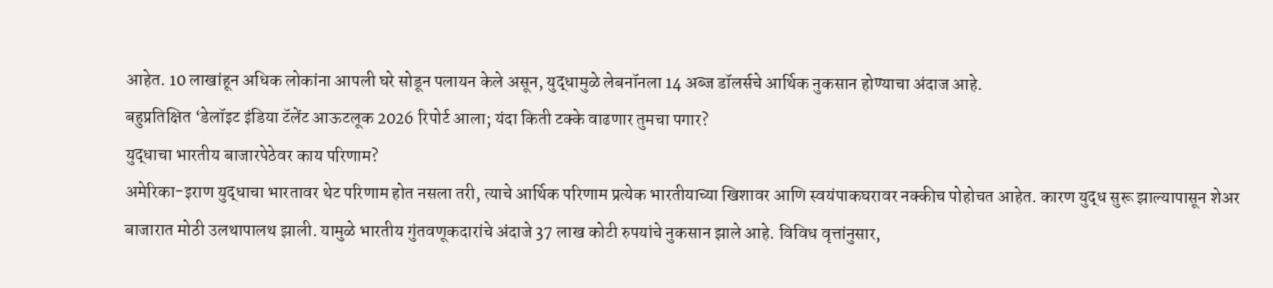आहेत. 10 लाखांहून अधिक लोकांना आपली घरे सोडून पलायन केले असून, युद्धामुळे लेबनॉनला 14 अब्ज डॉलर्सचे आर्थिक नुकसान होण्याचा अंदाज आहे.
बहुप्रतिक्षित ‘डेलॉइट इंडिया टॅलेंट आऊटलूक 2026 रिपोर्ट आला; यंदा किती टक्के वाढणार तुमचा पगार?
युद्धाचा भारतीय बाजारपेठेवर काय परिणाम?
अमेरिका-इराण युद्धाचा भारतावर थेट परिणाम होत नसला तरी, त्याचे आर्थिक परिणाम प्रत्येक भारतीयाच्या खिशावर आणि स्वयंपाकघरावर नक्कीच पोहोचत आहेत. कारण युद्ध सुरू झाल्यापासून शेअर बाजारात मोठी उलथापालथ झाली. यामुळे भारतीय गुंतवणूकदारांचे अंदाजे 37 लाख कोटी रुपयांचे नुकसान झाले आहे. विविध वृत्तांनुसार,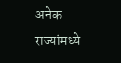अनेक राज्यांमध्ये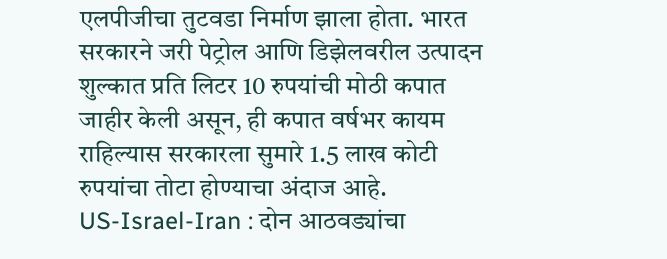एलपीजीचा तुटवडा निर्माण झाला होता. भारत सरकारने जरी पेट्रोल आणि डिझेलवरील उत्पादन शुल्कात प्रति लिटर 10 रुपयांची मोठी कपात जाहीर केली असून, ही कपात वर्षभर कायम राहिल्यास सरकारला सुमारे 1.5 लाख कोटी रुपयांचा तोटा होण्याचा अंदाज आहे.
US-Israel-Iran : दोन आठवड्यांचा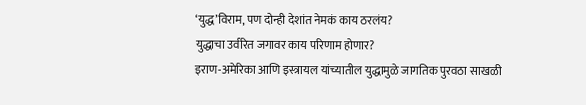‘युद्ध’विराम, पण दोन्ही देशांत नेमकं काय ठरलंय?
युद्धाचा उर्वरित जगावर काय परिणाम होणार?
इराण-अमेरिका आणि इस्त्रायल यांच्यातील युद्धामुळे जागतिक पुरवठा साखळी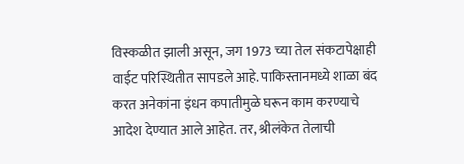विस्कळीत झाली असून, जग 1973 च्या तेल संकटापेक्षाही वाईट परिस्थितीत सापडले आहे. पाकिस्तानमध्ये शाळा बंद करत अनेकांना इंधन कपातीमुळे घरून काम करण्याचे आदेश देण्यात आले आहेत. तर, श्रीलंकेत तेलाची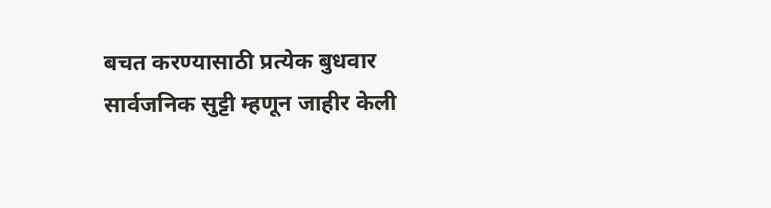बचत करण्यासाठी प्रत्येक बुधवार सार्वजनिक सुट्टी म्हणून जाहीर केली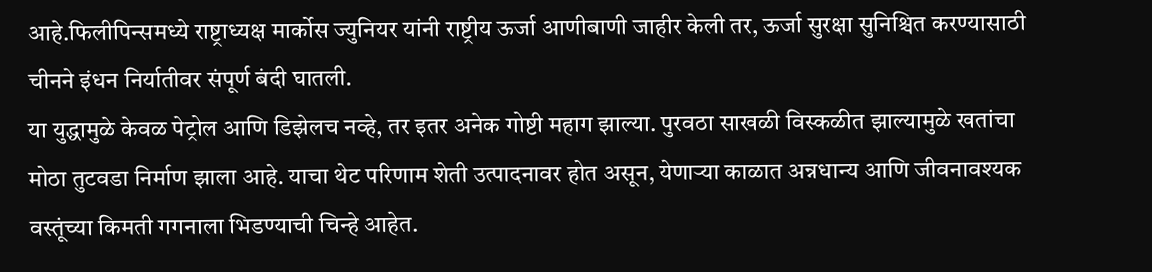आहे.फिलीपिन्समध्ये राष्ट्राध्यक्ष मार्कोस ज्युनियर यांनी राष्ट्रीय ऊर्जा आणीबाणी जाहीर केली तर, ऊर्जा सुरक्षा सुनिश्चित करण्यासाठी चीनने इंधन निर्यातीवर संपूर्ण बंदी घातली.
या युद्धामुळे केवळ पेट्रोल आणि डिझेलच नव्हे, तर इतर अनेक गोष्टी महाग झाल्या. पुरवठा साखळी विस्कळीत झाल्यामुळे खतांचा मोठा तुटवडा निर्माण झाला आहे. याचा थेट परिणाम शेती उत्पादनावर होत असून, येणाऱ्या काळात अन्नधान्य आणि जीवनावश्यक वस्तूंच्या किमती गगनाला भिडण्याची चिन्हे आहेत.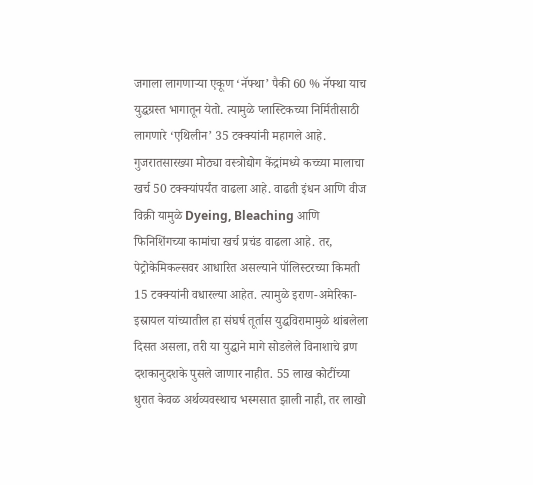जगाला लागणाऱ्या एकूण ‘नॅफ्था’ पैकी 60 % नॅफ्था याच युद्धग्रस्त भागातून येतो. त्यामुळे प्लास्टिकच्या निर्मितीसाठी लागणारे ‘एथिलीन’ 35 टक्क्यांनी महागले आहे.
गुजरातसारख्या मोठ्या वस्त्रोद्योग केंद्रांमध्ये कच्च्या मालाचा खर्च 50 टक्क्यांपर्यंत वाढला आहे. वाढती इंधन आणि वीज विक्री यामुळे Dyeing, Bleaching आणि फिनिशिंगच्या कामांचा खर्च प्रचंड वाढला आहे. तर, पेट्रोकेमिकल्सवर आधारित असल्याने पॉलिस्टरच्या किमती 15 टक्क्यांनी वधारल्या आहेत. त्यामुळे इराण-अमेरिका-इस्रायल यांच्यातील हा संघर्ष तूर्तास युद्धविरामामुळे थांबलेला दिसत असला, तरी या युद्धाने मागे सोडलेले विनाशाचे व्रण दशकानुदशके पुसले जाणार नाहीत. 55 लाख कोटींच्या धुरात केवळ अर्थव्यवस्थाच भस्मसात झाली नाही, तर लाखो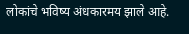लोकांचे भविष्य अंधकारमय झाले आहे.